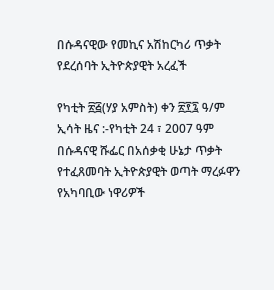በሱዳናዊው የመኪና አሽከርካሪ ጥቃት የደረሰባት ኢትዮጵያዊት አረፈች

የካቲት ፳፭(ሃያ አምስት) ቀን ፳፻፯ ዓ/ም ኢሳት ዜና :-የካቲት 24 ፣ 2007 ዓም በሱዳናዊ ሹፌር በአሰቃቂ ሁኔታ ጥቃት የተፈጸመባት ኢትዮጵያዊት ወጣት ማረፉዋን የአካባቢው ነዋሪዎች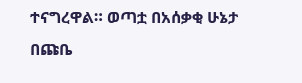ተናግረዋል። ወጣቷ በአሰቃቂ ሁኔታ በጩቤ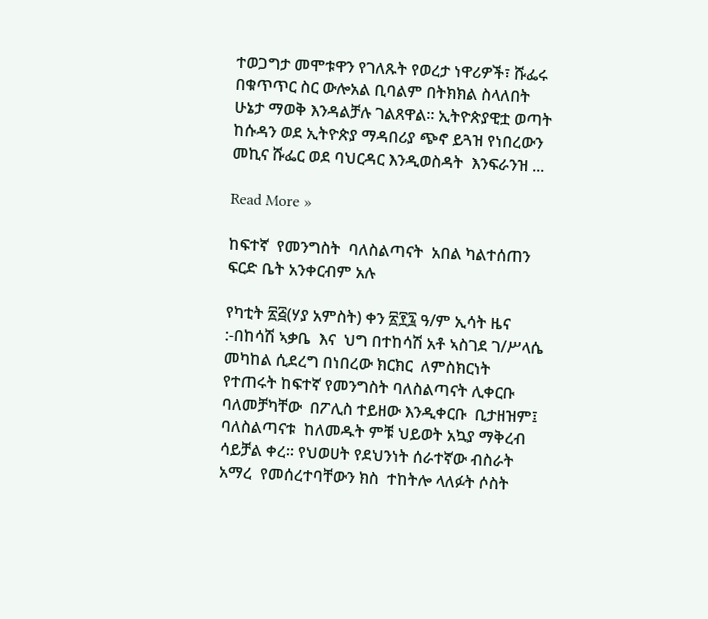ተወጋግታ መሞቱዋን የገለጹት የወረታ ነዋሪዎች፣ ሹፌሩ በቁጥጥር ስር ውሎአል ቢባልም በትክክል ስላለበት ሁኔታ ማወቅ እንዳልቻሉ ገልጸዋል። ኢትዮጵያዊቷ ወጣት ከሱዳን ወደ ኢትዮጵያ ማዳበሪያ ጭኖ ይጓዝ የነበረውን መኪና ሹፌር ወደ ባህርዳር እንዲወስዳት  እንፍራንዝ ...

Read More »

ከፍተኛ  የመንግስት  ባለስልጣናት  አበል ካልተሰጠን ፍርድ ቤት አንቀርብም አሉ

የካቲት ፳፭(ሃያ አምስት) ቀን ፳፻፯ ዓ/ም ኢሳት ዜና :-በከሳሽ ኣቃቤ  እና  ህግ በተከሳሽ አቶ ኣስገደ ገ/ሥላሴ መካከል ሲደረግ በነበረው ክርክር  ለምስክርነት የተጠሩት ከፍተኛ የመንግስት ባለስልጣናት ሊቀርቡ ባለመቻካቸው  በፖሊስ ተይዘው እንዲቀርቡ  ቢታዘዝም፤  ባለስልጣናቱ  ከለመዱት ምቹ ህይወት አኳያ ማቅረብ ሳይቻል ቀረ። የህወሀት የደህንነት ሰራተኛው ብስራት አማረ  የመሰረተባቸውን ክስ  ተከትሎ ላለፉት ሶስት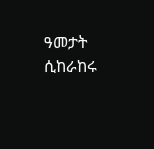ዓመታት ሲከራከሩ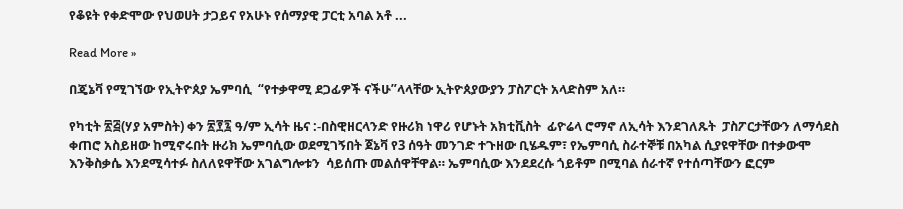የቆዩት የቀድሞው የህወሀት ታጋይና የአሁኑ የሰማያዊ ፓርቲ አባል አቶ ...

Read More »

በጄኔቫ የሚገኘው የኢትዮጰያ ኤምባሲ  “የተቃዋሚ ደጋፊዎች ናችሁ”ላላቸው ኢትዮጰያውያን ፓስፖርት አላድስም አለ።

የካቲት ፳፭(ሃያ አምስት) ቀን ፳፻፯ ዓ/ም ኢሳት ዜና :-በስዊዘርላንድ የዙሪክ ነዋሪ የሆኑት አክቲቪስት  ፊዮሬላ ሮማኖ ለኢሳት እንደገለጹት  ፓስፖርታቸውን ለማሳደስ ቀጠሮ አስይዘው ከሚኖሩበት ዙሪክ ኤምባሲው ወደሚገኝበት ጀኔቫ የ3 ሰዓት መንገድ ተጉዘው ቢሄዱም፣ የኤምባሲ ስራተኞቹ በአካል ሲያዩዋቸው በተቃውሞ እንቅስቃሴ እንደሚሳተፉ ስለለዩዋቸው አገልግሎቱን  ሳይሰጡ መልሰዋቸዋል። ኤምባሲው እንደደረሱ ጎይቶም በሚባል ሰራተኛ የተሰጣቸውን ፎርም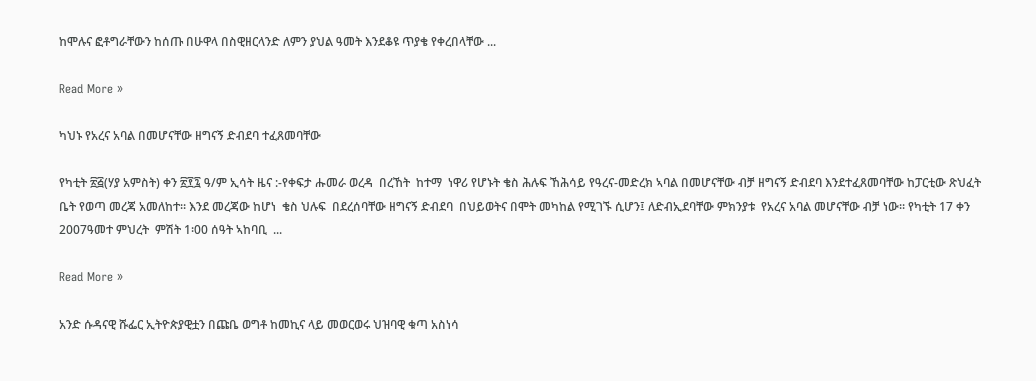ከሞሉና ፎቶግራቸውን ከሰጡ በሁዋላ በስዊዘርላንድ ለምን ያህል ዓመት እንደቆዩ ጥያቄ የቀረበላቸው ...

Read More »

ካህኑ የአረና አባል በመሆናቸው ዘግናኝ ድብደባ ተፈጸመባቸው

የካቲት ፳፭(ሃያ አምስት) ቀን ፳፻፯ ዓ/ም ኢሳት ዜና :-የቀፍታ ሑመራ ወረዳ  በረኸት  ከተማ  ነዋሪ የሆኑት ቄስ ሕሉፍ ኸሕሳይ የዓረና-መድረክ ኣባል በመሆናቸው ብቻ ዘግናኝ ድብደባ እንደተፈጸመባቸው ከፓርቲው ጽህፈት ቤት የወጣ መረጃ አመለከተ። እንደ መረጃው ከሆነ  ቄስ ህሉፍ  በደረሰባቸው ዘግናኝ ድብደባ  በህይወትና በሞት መካከል የሚገኙ ሲሆን፤ ለድብኢደባቸው ምክንያቱ  የአረና አባል መሆናቸው ብቻ ነው። የካቲት 17 ቀን 2007ዓመተ ምህረት  ምሽት 1፡00 ሰዓት ኣከባቢ  ...

Read More »

አንድ ሱዳናዊ ሹፌር ኢትዮጵያዊቷን በጩቤ ወግቶ ከመኪና ላይ መወርወሩ ህዝባዊ ቁጣ አስነሳ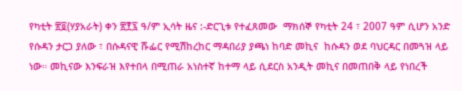የካቲት ፳፬(ሃያአራት) ቀን ፳፻፯ ዓ/ም ኢሳት ዜና :-ድርጊቱ የተፈጸመው  ማክሰኞ የካቲት 24 ፣ 2007 ዓም ሲሆን አንድ የሱዳን ታርጋ ያለው ፣ በሱዳናዊ ሹፌር የሚሽከረከር ማዳበሪያ ያጫነ ከባድ መኪና  ከሱዳን ወደ ባህርዳር በመጓዝ ላይ ነው። መኪናው እንፍራዝ እየተበላ በሚጠራ አነስተኛ ከተማ ላይ ሲደርስ አንዲት መኪና በመጠበቅ ላይ የነበረች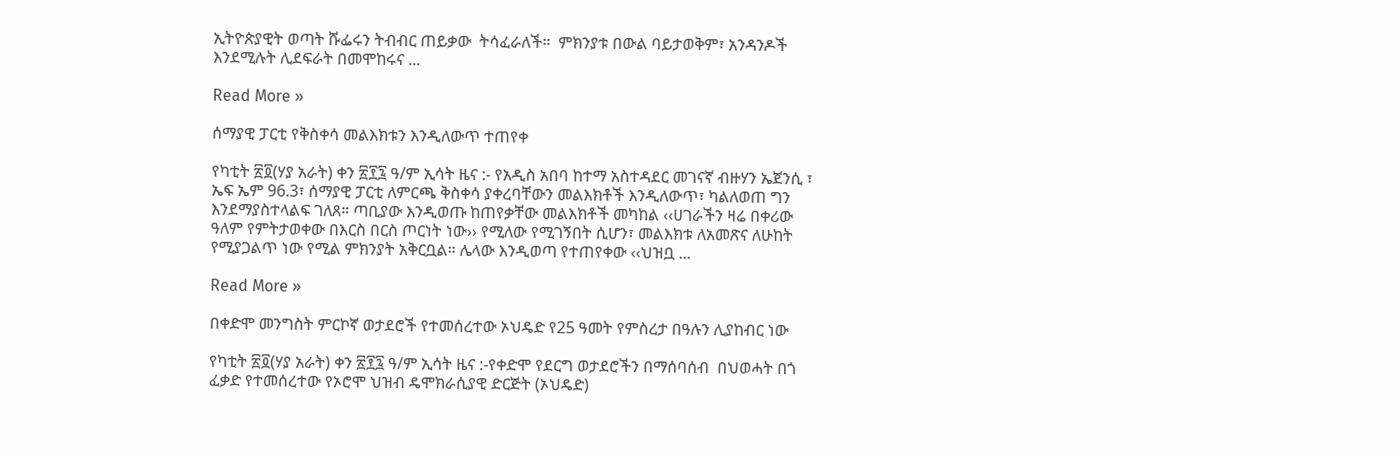ኢትዮጵያዊት ወጣት ሹፌሩን ትብብር ጠይቃው  ትሳፈራለች።  ምክንያቱ በውል ባይታወቅም፣ አንዳንዶች እንደሚሉት ሊደፍራት በመሞከሩና ...

Read More »

ሰማያዊ ፓርቲ የቅስቀሳ መልእክቱን እንዲለውጥ ተጠየቀ

የካቲት ፳፬(ሃያ አራት) ቀን ፳፻፯ ዓ/ም ኢሳት ዜና :- የአዲስ አበባ ከተማ አስተዳደር መገናኛ ብዙሃን ኤጀንሲ ፣ ኤፍ ኤም 96.3፣ ሰማያዊ ፓርቲ ለምርጫ ቅስቀሳ ያቀረባቸውን መልእክቶች እንዲለውጥ፣ ካልለወጠ ግን እንደማያስተላልፍ ገለጸ። ጣቢያው እንዲወጡ ከጠየቃቸው መልእክቶች መካከል ‹‹ሀገራችን ዛሬ በቀሪው ዓለም የምትታወቀው በእርስ በርስ ጦርነት ነው›› የሚለው የሚገኝበት ሲሆን፣ መልእክቱ ለአመጽና ለሁከት የሚያጋልጥ ነው የሚል ምክንያት አቅርቧል። ሌላው እንዲወጣ የተጠየቀው ‹‹ህዝቧ ...

Read More »

በቀድሞ መንግስት ምርኮኛ ወታደሮች የተመሰረተው ኦህዴድ የ25 ዓመት የምስረታ በዓሉን ሊያከብር ነው

የካቲት ፳፬(ሃያ አራት) ቀን ፳፻፯ ዓ/ም ኢሳት ዜና :-የቀድሞ የደርግ ወታደሮችን በማሰባሰብ  በህወሓት በጎ ፈቃድ የተመሰረተው የኦሮሞ ህዝብ ዴሞክራሲያዊ ድርጅት (ኦህዴድ)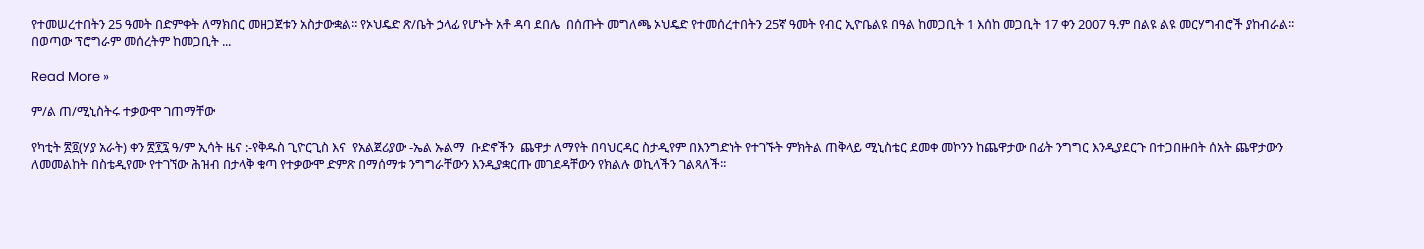የተመሠረተበትን 25 ዓመት በድምቀት ለማክበር መዘጋጀቱን አስታውቋል፡፡ የኦህዴድ ጽ/ቤት ኃላፊ የሆኑት አቶ ዳባ ደበሌ  በሰጡት መግለጫ ኦህዴድ የተመሰረተበትን 25ኛ ዓመት የብር ኢዮቤልዩ በዓል ከመጋቢት 1 እሰከ መጋቢት 17 ቀን 2007 ዓ.ም በልዩ ልዩ መርሃግብሮች ያከብራል፡፡ በወጣው ፕሮግራም መሰረትም ከመጋቢት ...

Read More »

ም/ል ጠ/ሚኒስትሩ ተቃውሞ ገጠማቸው

የካቲት ፳፬(ሃያ አራት) ቀን ፳፻፯ ዓ/ም ኢሳት ዜና :-የቅዱስ ጊዮርጊስ እና  የአልጀሪያው -ኤል ኡልማ  ቡድኖችን  ጨዋታ ለማየት በባህርዳር ስታዲየም በእንግድነት የተገኙት ምክትል ጠቅላይ ሚኒስቴር ደመቀ መኮንን ከጨዋታው በፊት ንግግር እንዲያደርጉ በተጋበዙበት ሰአት ጨዋታውን ለመመልከት በስቴዲየሙ የተገኘው ሕዝብ በታላቅ ቁጣ የተቃውሞ ድምጽ በማሰማቱ ንግግራቸውን እንዲያቋርጡ መገደዳቸውን የክልሉ ወኪላችን ገልጻለች፡፡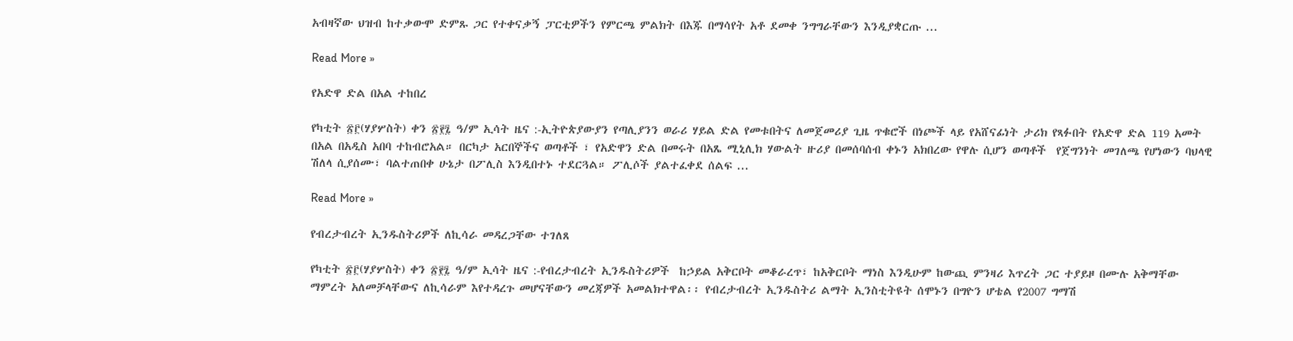አብዛኛው ህዝብ ከተቃውሞ ድምጹ ጋር የተቀናቃኝ ፓርቲዎችን የምርጫ ምልክት በእጁ በማሳየት አቶ ደመቀ ንግግራቸውን እንዲያቋርጡ ...

Read More »

የአድዋ ድል በአል ተከበረ

የካቲት ፳፫(ሃያሦስት) ቀን ፳፻፯ ዓ/ም ኢሳት ዜና :-ኢትዮጵያውያን የጣሊያንን ወራሪ ሃይል ድል የመቱበትና ለመጀመሪያ ጊዜ ጥቁሮች በነጮች ላይ የአሸናፊነት ታሪክ የጻፉበት የአድዋ ድል 119 አመት በአል በአዲስ አበባ ተከብሮአል። በርካታ አርበኞችና ወጣቶች ፣ የአድዋን ድል በመሩት በአጼ ሚኒሊክ ሃውልት ዙሪያ በመሰባሰብ ቀኑን አክበረው የዋሉ ሲሆን ወጣቶች  የጀግንነት መገለጫ የሆነውን ባህላዊ ሽለላ ሲያሰሙ፣ ባልተጠበቀ ሁኔታ በፖሊስ እንዲበተኑ ተደርጓል። ፖሊሶች ያልተፈቀደ ሰልፍ ...

Read More »

የብረታብረት ኢንዱስትሪዎች ለኪሳራ መዳረጋቸው ተገለጸ

የካቲት ፳፫(ሃያሦስት) ቀን ፳፻፯ ዓ/ም ኢሳት ዜና :-የብረታብረት ኢንዱስትሪዎች  ከኃይል አቅርቦት መቆራረጥ፣ ከአቅርቦት ማነስ እንዲሁም ከውጪ ምንዛሪ እጥረት ጋር ተያይዞ በሙሉ አቅማቸው ማምረት አለመቻላቸውና ለኪሳራም እየተዳረጉ መሆናቸውን መረጃዎች አመልክተዋል፡፡ የብረታብረት ኢንዱስትሪ ልማት ኢንስቲትዩት ሰሞኑን በግዮን ሆቴል የ2007 ግማሽ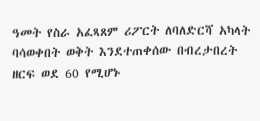ዓመት የስራ አፈጻጸም ሪፖርት ለባለድርሻ አካላት ባሳወቀበት ወቅት እንደተጠቀሰው በብረታበረት ዘርፍ ወደ 60 የሚሆኑ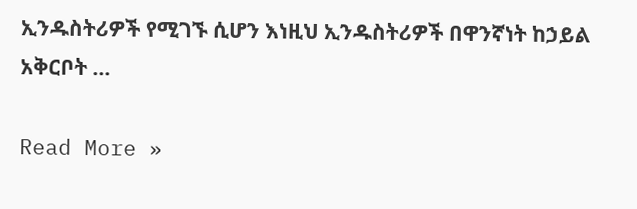ኢንዱስትሪዎች የሚገኙ ሲሆን እነዚህ ኢንዱስትሪዎች በዋንኛነት ከኃይል አቅርቦት ...

Read More »